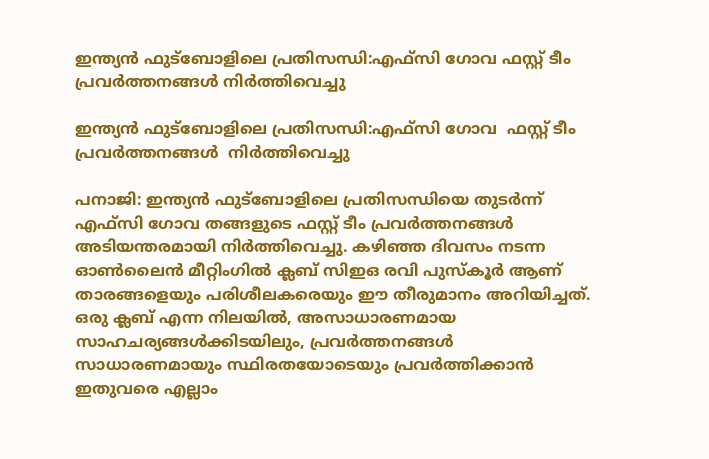ഇന്ത്യന്‍ ഫുട്‌ബോളിലെ പ്രതിസന്ധി:എഫ്‌സി ഗോവ ഫസ്റ്റ് ടീം പ്രവർത്തനങ്ങൾ നിർത്തിവെച്ചു

ഇന്ത്യന്‍ ഫുട്‌ബോളിലെ പ്രതിസന്ധി:എഫ്‌സി ഗോവ  ഫസ്റ്റ് ടീം പ്രവർത്തനങ്ങൾ  നിർത്തിവെച്ചു

പനാജി: ഇന്ത്യന്‍ ഫുട്‌ബോളിലെ പ്രതിസന്ധിയെ തുടര്‍ന്ന് എഫ്‌സി ഗോവ തങ്ങളുടെ ഫസ്റ്റ് ടീം പ്രവർത്തനങ്ങൾ അടിയന്തരമായി നിർത്തിവെച്ചു. കഴിഞ്ഞ ദിവസം നടന്ന ഓൺലൈൻ മീറ്റിംഗിൽ ക്ലബ് സിഇഒ രവി പുസ്‌കൂർ ആണ് താരങ്ങളെയും പരിശീലകരെയും ഈ തീരുമാനം അറിയിച്ചത്. ഒരു ക്ലബ് എന്ന നിലയിൽ, അസാധാരണമായ സാഹചര്യങ്ങൾക്കിടയിലും, പ്രവർത്തനങ്ങൾ സാധാരണമായും സ്ഥിരതയോടെയും പ്രവർത്തിക്കാൻ ഇതുവരെ എല്ലാം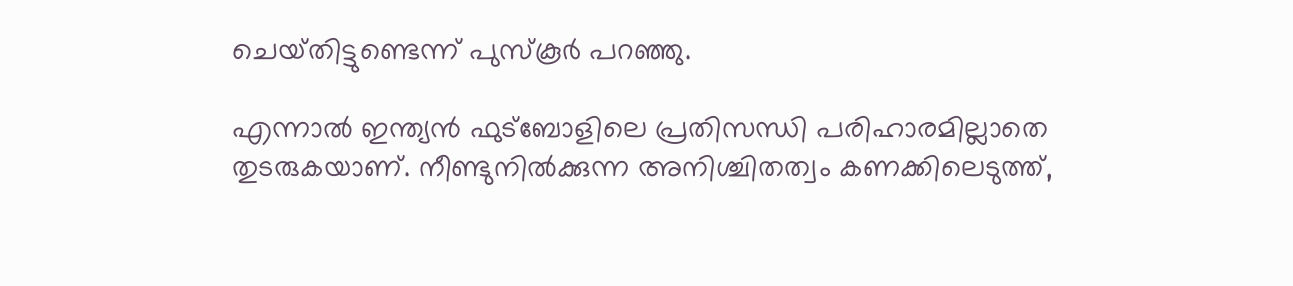ചെയ്‌തിട്ടുണ്ടെന്ന് പുസ്‌കൂർ പറഞ്ഞു.

എന്നാല്‍ ഇന്ത്യൻ ഫുട്‌ബോളിലെ പ്രതിസന്ധി പരിഹാരമില്ലാതെ തുടരുകയാണ്. നീണ്ടുനിൽക്കുന്ന അനിശ്ചിതത്വം കണക്കിലെടുത്ത്,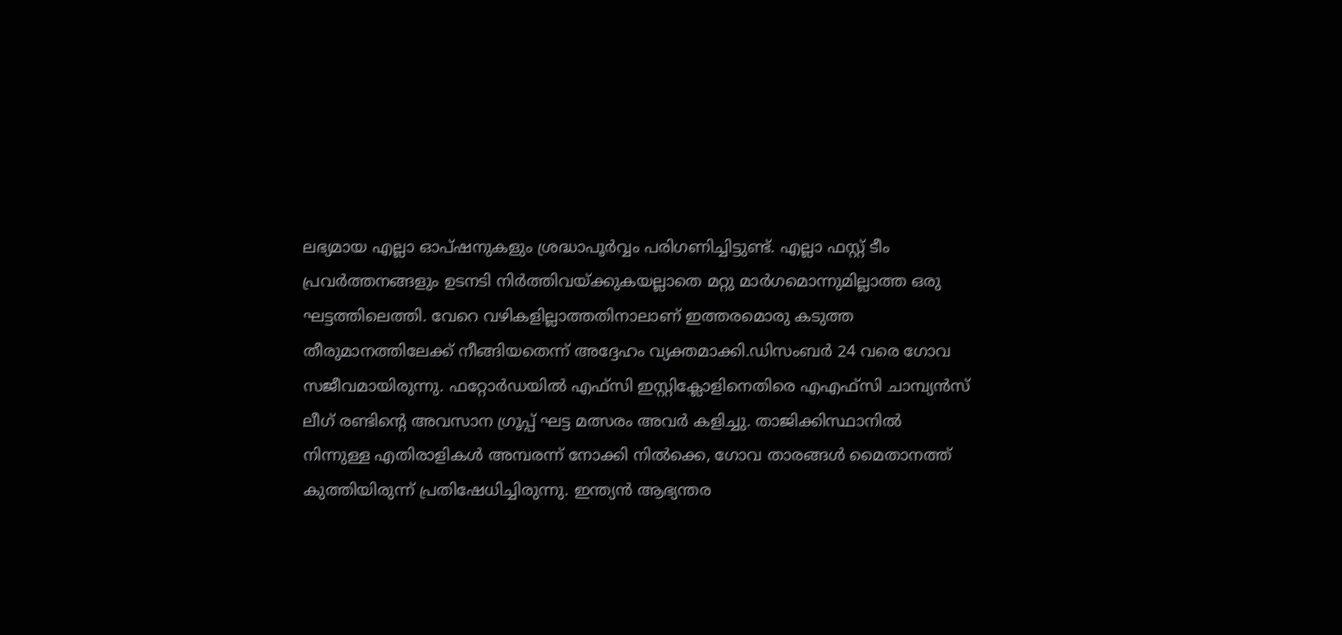ലഭ്യമായ എല്ലാ ഓപ്ഷനുകളും ശ്രദ്ധാപൂർവ്വം പരിഗണിച്ചിട്ടുണ്ട്. എല്ലാ ഫസ്റ്റ് ടീം പ്രവർത്തനങ്ങളും ഉടനടി നിർത്തിവയ്ക്കുകയല്ലാതെ മറ്റു മാർഗമൊന്നുമില്ലാത്ത ഒരു ഘട്ടത്തിലെത്തി. വേറെ വഴികളില്ലാത്തതിനാലാണ് ഇത്തരമൊരു കടുത്ത തീരുമാനത്തിലേക്ക് നീങ്ങിയതെന്ന് അദ്ദേഹം വ്യക്തമാക്കി.ഡിസംബർ 24 വരെ ഗോവ സജീവമായിരുന്നു. ഫറ്റോർഡയിൽ എഫ്‌സി ഇസ്റ്റിക്ലോളിനെതിരെ എഎഫ്‌സി ചാമ്പ്യൻസ് ലീഗ് രണ്ടിന്‍റെ അവസാന ഗ്രൂപ്പ് ഘട്ട മത്സരം അവർ കളിച്ചു. താജിക്കിസ്ഥാനിൽ നിന്നുള്ള എതിരാളികൾ അമ്പരന്ന് നോക്കി നിൽക്കെ, ഗോവ താരങ്ങൾ മൈതാനത്ത് കുത്തിയിരുന്ന് പ്രതിഷേധിച്ചിരുന്നു. ഇന്ത്യൻ ആഭ്യന്തര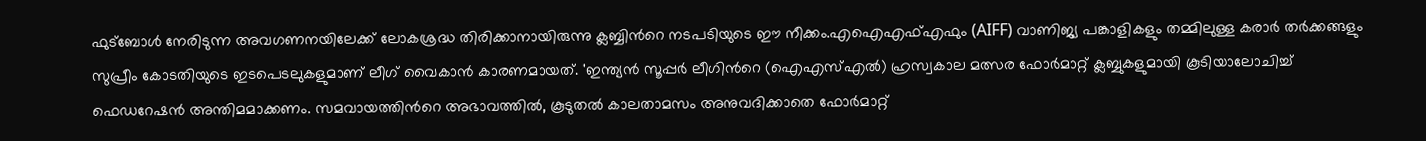ഫുട്ബോൾ നേരിടുന്ന അവഗണനയിലേക്ക് ലോകശ്രദ്ധ തിരിക്കാനായിരുന്നു ക്ലബ്ബിന്‍റെ നടപടിയുടെ ഈ നീക്കം.എഐഎഫ്‌എഫും (AIFF) വാണിജ്യ പങ്കാളികളും തമ്മിലുള്ള കരാർ തർക്കങ്ങളും സുപ്രീം കോടതിയുടെ ഇടപെടലുകളുമാണ് ലീഗ് വൈകാൻ കാരണമായത്. 'ഇന്ത്യൻ സൂപ്പർ ലീഗിന്‍റെ (ഐ‌എസ്‌എൽ) ഹ്രസ്വകാല മത്സര ഫോർമാറ്റ് ക്ലബ്ബുകളുമായി കൂടിയാലോചിച്ച് ഫെഡറേഷൻ അന്തിമമാക്കണം. സമവായത്തിന്‍റെ അഭാവത്തിൽ, കൂടുതൽ കാലതാമസം അനുവദിക്കാതെ ഫോർമാറ്റ്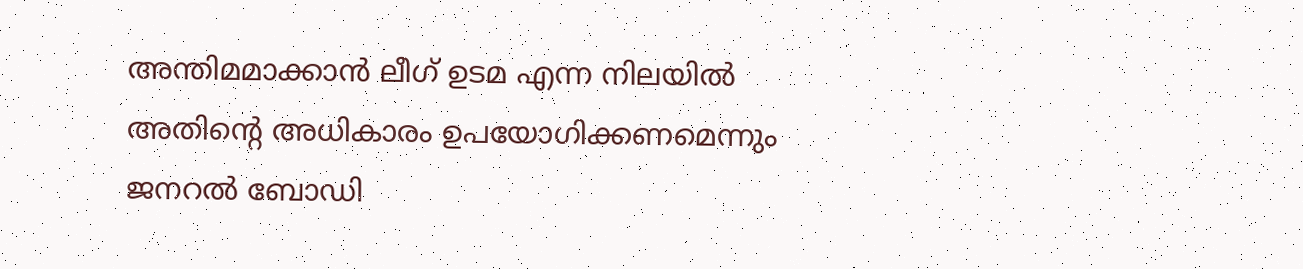അന്തിമമാക്കാൻ ലീഗ് ഉടമ എന്ന നിലയിൽ അതിന്റെ അധികാരം ഉപയോഗിക്കണമെന്നും ജനറൽ ബോഡി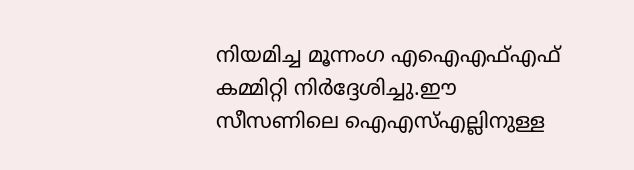നിയമിച്ച മൂന്നംഗ എ‌ഐ‌എഫ്‌എഫ് കമ്മിറ്റി നിർദ്ദേശിച്ചു.ഈ സീസണിലെ ഐ‌എസ്‌എല്ലിനുള്ള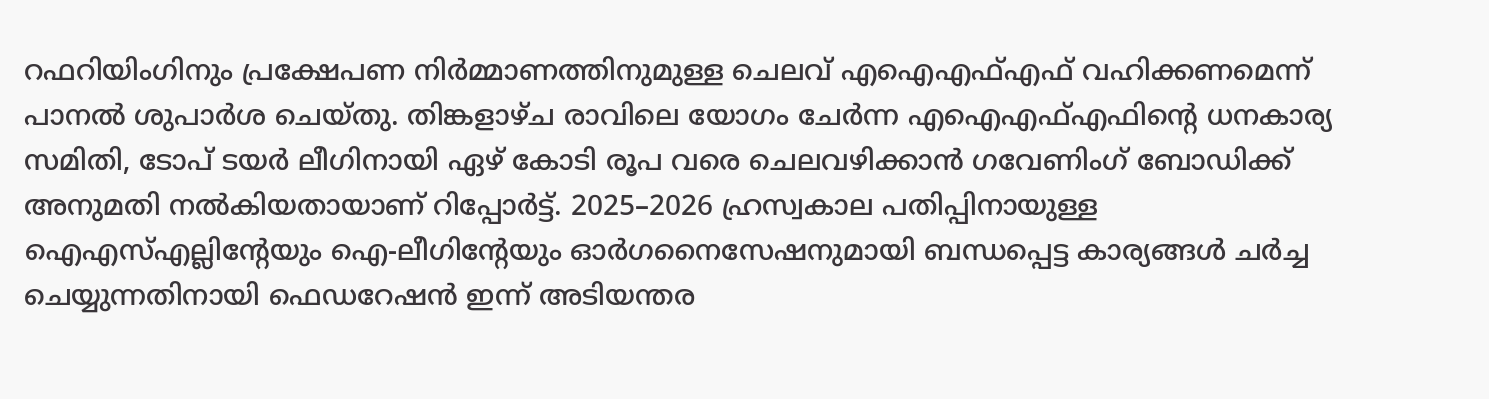റഫറിയിംഗിനും പ്രക്ഷേപണ നിർമ്മാണത്തിനുമുള്ള ചെലവ് എ‌ഐ‌എഫ്‌എഫ് വഹിക്കണമെന്ന് പാനൽ ശുപാർശ ചെയ്‌തു. തിങ്കളാഴ്ച രാവിലെ യോഗം ചേർന്ന എഐഎഫ്എഫിന്‍റെ ധനകാര്യ സമിതി, ടോപ് ടയർ ലീഗിനായി ഏഴ് കോടി രൂപ വരെ ചെലവഴിക്കാൻ ഗവേണിംഗ് ബോഡിക്ക് അനുമതി നൽകിയതായാണ് റിപ്പോര്‍ട്ട്. 2025–2026 ഹ്രസ്വകാല പതിപ്പിനായുള്ള ഐഎസ്എല്ലിന്‍റേയും ഐ-ലീഗിന്‍റേയും ഓർഗനൈസേഷനുമായി ബന്ധപ്പെട്ട കാര്യങ്ങൾ ചർച്ച ചെയ്യുന്നതിനായി ഫെഡറേഷൻ ഇന്ന് അടിയന്തര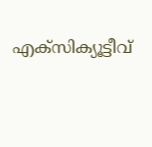എക്സിക്യൂട്ടീവ്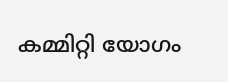കമ്മിറ്റി യോഗം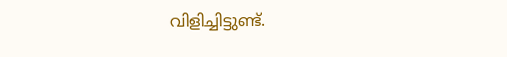വിളിച്ചിട്ടുണ്ട്.